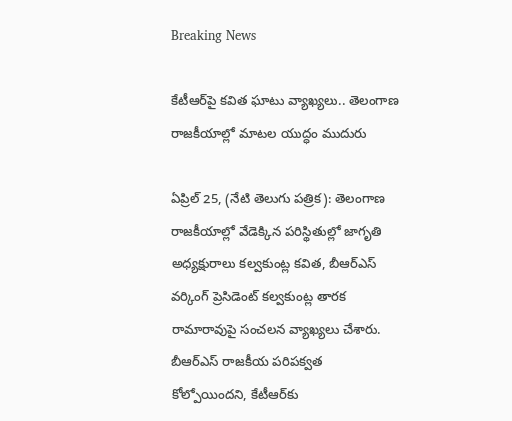Breaking News

కేటీఆర్‌పై కవిత ఘాటు వ్యాఖ్యలు.. తెలంగాణ రాజకీయాల్లో మాటల యుద్ధం ముదురు

ఏప్రిల్ 25, (నేటి తెలుగు పత్రిక): తెలంగాణ రాజకీయాల్లో వేడెక్కిన పరిస్థితుల్లో జాగృతి అధ్యక్షురాలు కల్వకుంట్ల కవిత, బీఆర్‌ఎస్ వర్కింగ్ ప్రెసిడెంట్ కల్వకుంట్ల తారక రామారావుపై సంచలన వ్యాఖ్యలు చేశారు. బీఆర్‌ఎస్ రాజకీయ పరిపక్వత కోల్పోయిందని, కేటీఆర్‌కు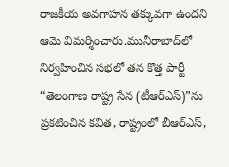రాజకీయ అవగాహన తక్కువగా ఉందని ఆమె విమర్శించారు.మునీరాబాద్‌లో నిర్వహించిన సభలో తన కొత్త పార్టీ “తెలంగాణ రాష్ట్ర సేన (టీఆర్‌ఎస్)”ను ప్రకటించిన కవిత, రాష్ట్రంలో బీఆర్‌ఎస్,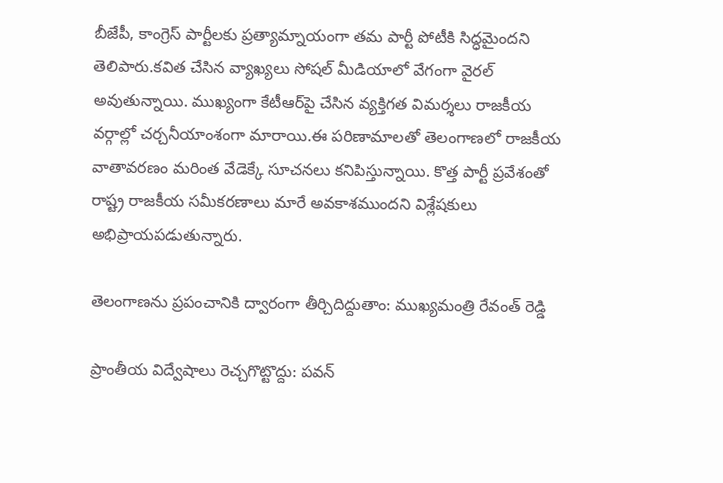బీజేపీ, కాంగ్రెస్ పార్టీలకు ప్రత్యామ్నాయంగా తమ పార్టీ పోటీకి సిద్ధమైందని తెలిపారు.కవిత చేసిన వ్యాఖ్యలు సోషల్ మీడియాలో వేగంగా వైరల్ అవుతున్నాయి. ముఖ్యంగా కేటీఆర్‌పై చేసిన వ్యక్తిగత విమర్శలు రాజకీయ వర్గాల్లో చర్చనీయాంశంగా మారాయి.ఈ పరిణామాలతో తెలంగాణలో రాజకీయ వాతావరణం మరింత వేడెక్కే సూచనలు కనిపిస్తున్నాయి. కొత్త పార్టీ ప్రవేశంతో రాష్ట్ర రాజకీయ సమీకరణాలు మారే అవకాశముందని విశ్లేషకులు అభిప్రాయపడుతున్నారు.

తెలంగాణను ప్రపంచానికి ద్వారంగా తీర్చిదిద్దుతాం: ముఖ్యమంత్రి రేవంత్ రెడ్డి

ప్రాంతీయ విద్వేషాలు రెచ్చగొట్టొద్దు: పవన్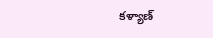కళ్యాణ్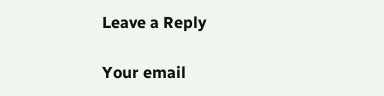Leave a Reply

Your email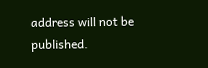address will not be published.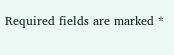Required fields are marked *